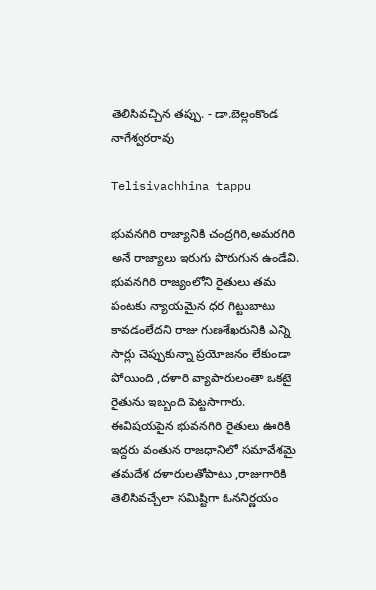తెలిసివచ్చిన తప్పు. - డా.బెల్లంకొండ నాగేశ్వరరావు

Telisivachhina tappu

భువనగిరి రాజ్యానికి చంద్రగిరి,అమరగిరి అనే రాజ్యాలు ఇరుగు పొరుగున ఉండేవి. భువనగిరి రాజ్యంలోని రైతులు తమ పంటకు న్యాయమైన ధర గిట్టుబాటు కావడంలేదని రాజు గుణశేఖరునికి ఎన్ని సార్లు చెప్పుకున్నా ప్రయోజనం లేకుండా పోయింది ,దళారి వ్యాపారులంతా ఒకటై రైతును ఇబ్బంది పెట్టసాగారు. ఈవిషయపైన భువనగిరి రైతులు ఊరికి ఇద్దరు వంతున రాజధానిలో సమావేశమై తమదేశ దళారులతోపాటు ,రాజుగారికి తెలిసివచ్చేలా సమిష్టిగా ఓననిర్ణయం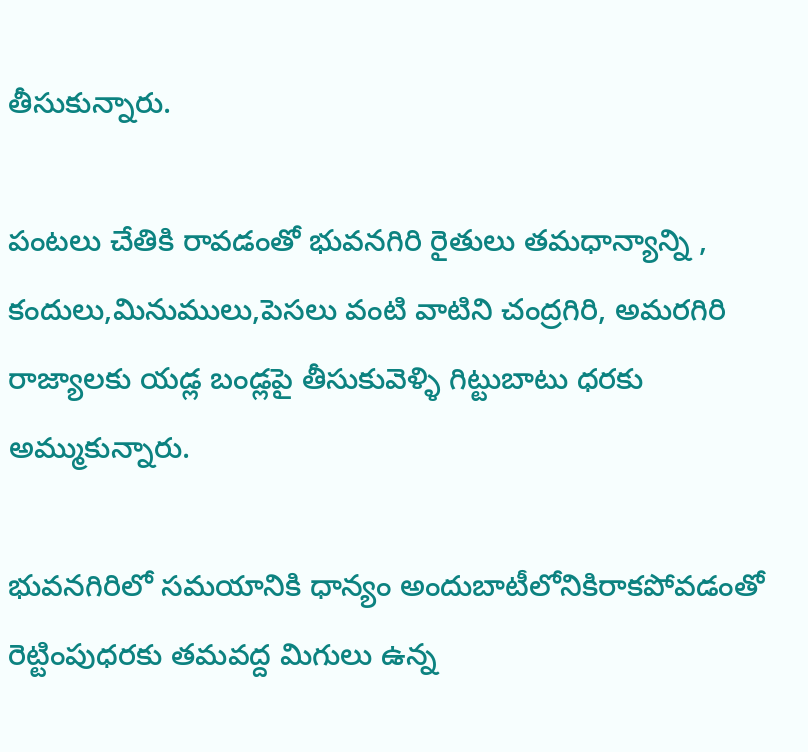తీసుకున్నారు.

పంటలు చేతికి రావడంతో భువనగిరి రైతులు తమధాన్యాన్ని , కందులు,మినుములు,పెసలు వంటి వాటిని చంద్రగిరి, అమరగిరి రాజ్యాలకు యడ్ల బండ్లపై తీసుకువెళ్ళి గిట్టుబాటు ధరకు అమ్ముకున్నారు.

భువనగిరిలో సమయానికి ధాన్యం అందుబాటీలోనికిరాకపోవడంతో రెట్టింపుధరకు తమవద్ద మిగులు ఉన్న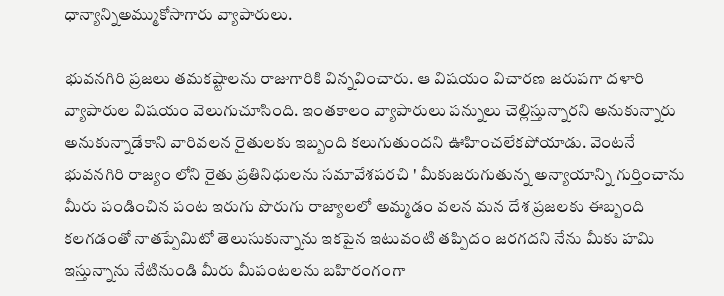ధాన్యాన్నిఅమ్ముకోసాగారు వ్యాపారులు.

భువనగిరి ప్రజలు తమకష్టాలను రాజుగారికి విన్నవించారు. ఆ విషయం విచారణ జరుపగా దళారి వ్యాపారుల విషయం వెలుగుచూసింది. ఇంతకాలం వ్యాపారులు పన్నులు చెల్లిస్తున్నారని అనుకున్నారు అనుకున్నాడేకాని వారివలన రైతులకు ఇబ్బంది కలుగుతుందని ఊహించలేకపోయాడు. వెంటనే భువనగిరి రాజ్యం లోని రైతు ప్రతినిధులను సమావేశపరచి ' మీకుజరుగుతున్న అన్యాయాన్ని గుర్తించాను మీరు పండించిన పంట ఇరుగు పొరుగు రాజ్యాలలో అమ్మడం వలన మన దేశ ప్రజలకు ఈబ్బంది కలగడంతో నాతప్పేమిటో తెలుసుకున్నాను ఇకపైన ఇటువంటి తప్పిదం జరగదని నేను మీకు హమి ఇస్తున్నాను నేటినుండి మీరు మీపంటలను బహిరంగంగా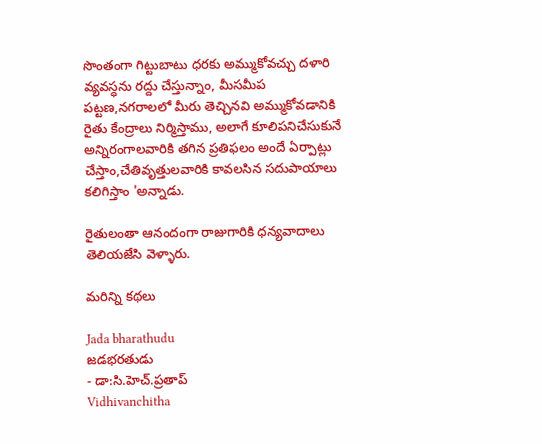సొంతంగా గిట్టుబాటు ధరకు అమ్ముకోవచ్చు దళారి వ్యవస్ధను రద్దు చేస్తున్నాం, మీసమీప పట్టణ,నగరాలలో మీరు తెచ్చినవి అమ్ముకోవడానికి రైతు కేంద్రాలు నిర్మిస్తాము, అలాగే కూలిపనిచేసుకునే అన్నిరంగాలవారికి తగిన ప్రతిఫలం అందే ఏర్పాట్లు చేస్తాం,చేతివృత్తులవారికి కావలసిన సదుపాయాలు కలిగిస్తాం 'అన్నాడు.

రైతులంతా ఆనందంగా రాజుగారికి ధన్యవాదాలు తెలియజేసి వెళ్ళారు.

మరిన్ని కథలు

Jada bharathudu
జడభరతుడు
- డా:సి.హెచ్.ప్రతాప్
Vidhivanchitha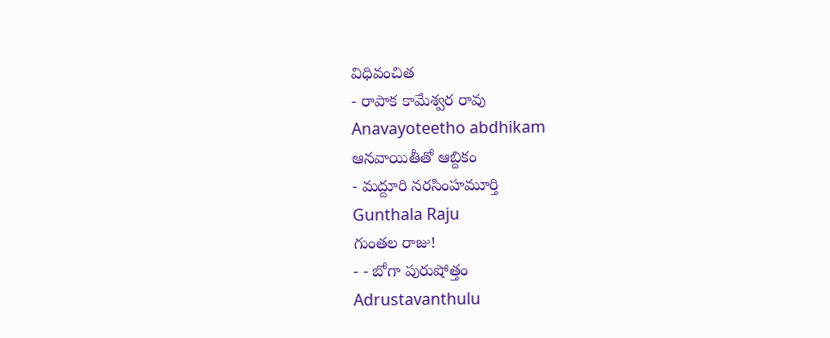విధివంచిత
- రాపాక కామేశ్వర రావు
Anavayoteetho abdhikam
ఆనవాయితీతో ఆబ్దికం
- మద్దూరి నరసింహమూర్తి
Gunthala Raju
గుంతల రాజు!
- - బోగా పురుషోత్తం
Adrustavanthulu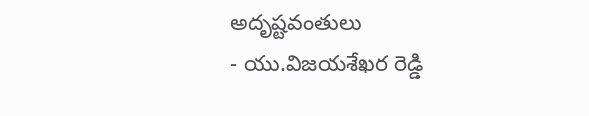అదృష్టవంతులు
- యు.విజయశేఖర రెడ్డి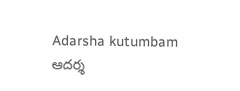Adarsha kutumbam
ఆదర్శ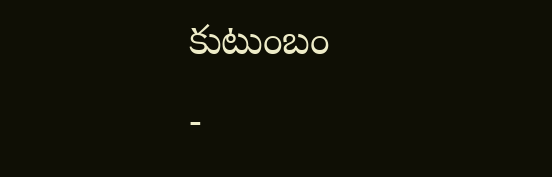కుటుంబం
-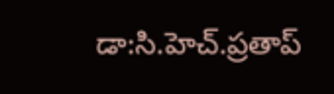డా:సి.హెచ్.ప్రతాప్